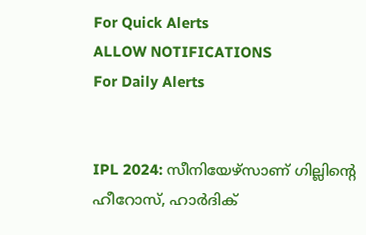For Quick Alerts
ALLOW NOTIFICATIONS
For Daily Alerts


IPL 2024: സീനിയേഴ്‌സാണ് ഗില്ലിന്റെ ഹീറോസ്, ഹാര്‍ദിക്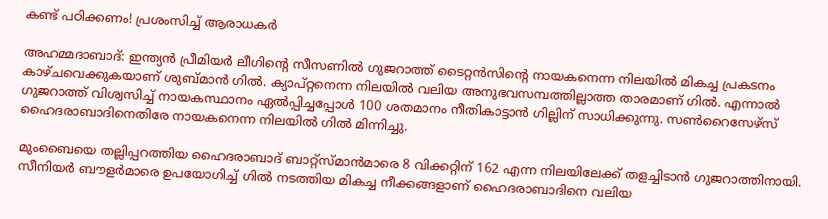കണ്ട് പഠിക്കണം! പ്രശംസിച്ച് ആരാധകര്‍

അഹമ്മദാബാദ്: ഇന്ത്യന്‍ പ്രീമിയര്‍ ലീഗിന്റെ സീസണില്‍ ഗുജറാത്ത് ടൈറ്റന്‍സിന്റെ നായകനെന്ന നിലയില്‍ മികച്ച പ്രകടനം കാഴ്ചവെക്കുകയാണ് ശുബ്മാന്‍ ഗില്‍. ക്യാപ്റ്റനെന്ന നിലയില്‍ വലിയ അനുഭവസമ്പത്തില്ലാത്ത താരമാണ് ഗില്‍. എന്നാല്‍ ഗുജറാത്ത് വിശ്വസിച്ച് നായകസ്ഥാനം ഏല്‍പ്പിച്ചപ്പോള്‍ 100 ശതമാനം നീതികാട്ടാന്‍ ഗില്ലിന് സാധിക്കുന്നു. സണ്‍റൈസേഴ്‌സ് ഹൈദരാബാദിനെതിരേ നായകനെന്ന നിലയില്‍ ഗില്‍ മിന്നിച്ചു.

മുംബൈയെ തല്ലിപ്പറത്തിയ ഹൈദരാബാദ് ബാറ്റ്‌സ്മാന്‍മാരെ 8 വിക്കറ്റിന് 162 എന്ന നിലയിലേക്ക് തളച്ചിടാന്‍ ഗുജറാത്തിനായി. സീനിയര്‍ ബൗളര്‍മാരെ ഉപയോഗിച്ച് ഗില്‍ നടത്തിയ മികച്ച നീക്കങ്ങളാണ് ഹൈദരാബാദിനെ വലിയ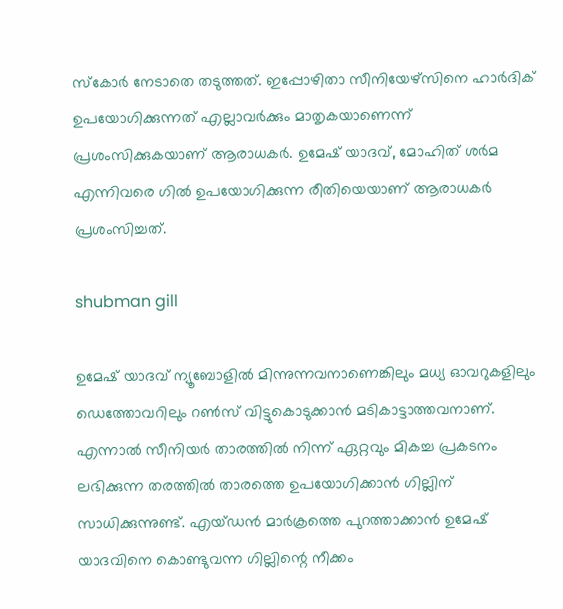സ്‌കോര്‍ നേടാതെ തടുത്തത്. ഇപ്പോഴിതാ സീനിയേഴ്‌സിനെ ഹാര്‍ദിക് ഉപയോഗിക്കുന്നത് എല്ലാവര്‍ക്കും മാതൃകയാണെന്ന് പ്രശംസിക്കുകയാണ് ആരാധകര്‍. ഉമേഷ് യാദവ്, മോഹിത് ശര്‍മ എന്നിവരെ ഗില്‍ ഉപയോഗിക്കുന്ന രീതിയെയാണ് ആരാധകര്‍ പ്രശംസിച്ചത്.

shubman gill

ഉമേഷ് യാദവ് ന്യൂബോളില്‍ മിന്നുന്നവനാണെങ്കിലും മധ്യ ഓവറുകളിലും ഡെത്തോവറിലും റണ്‍സ് വിട്ടുകൊടുക്കാന്‍ മടികാട്ടാത്തവനാണ്. എന്നാല്‍ സീനിയര്‍ താരത്തില്‍ നിന്ന് ഏറ്റവും മികച്ച പ്രകടനം ലഭിക്കുന്ന തരത്തില്‍ താരത്തെ ഉപയോഗിക്കാന്‍ ഗില്ലിന് സാധിക്കുന്നുണ്ട്. എയ്ഡന്‍ മാര്‍ക്രത്തെ പുറത്താക്കാന്‍ ഉമേഷ് യാദവിനെ കൊണ്ടുവന്ന ഗില്ലിന്റെ നീക്കം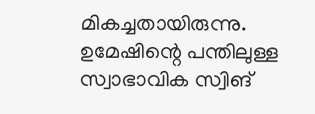മികച്ചതായിരുന്നു. ഉമേഷിന്റെ പന്തിലുള്ള സ്വാഭാവിക സ്വിങ്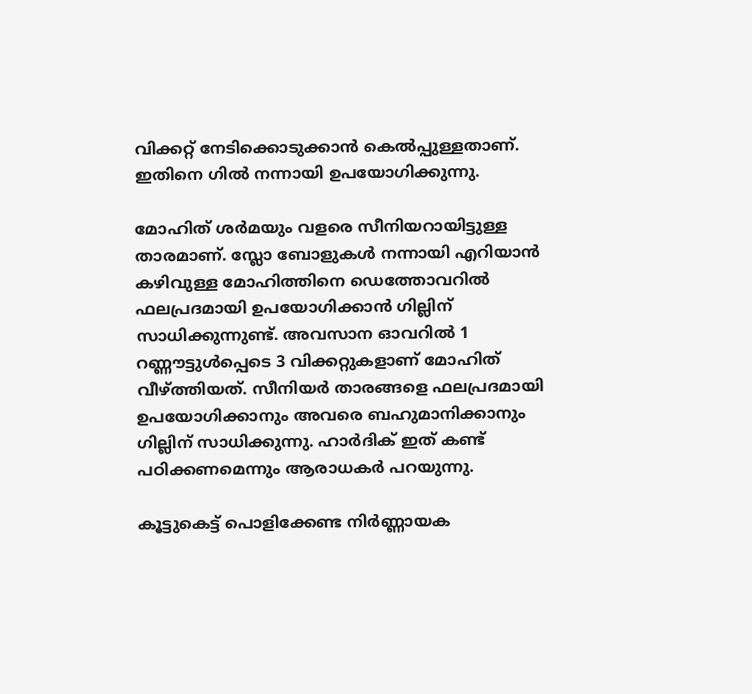വിക്കറ്റ് നേടിക്കൊടുക്കാന്‍ കെല്‍പ്പുള്ളതാണ്. ഇതിനെ ഗില്‍ നന്നായി ഉപയോഗിക്കുന്നു.

മോഹിത് ശര്‍മയും വളരെ സീനിയറായിട്ടുള്ള താരമാണ്. സ്ലോ ബോളുകള്‍ നന്നായി എറിയാന്‍ കഴിവുള്ള മോഹിത്തിനെ ഡെത്തോവറില്‍ ഫലപ്രദമായി ഉപയോഗിക്കാന്‍ ഗില്ലിന് സാധിക്കുന്നുണ്ട്. അവസാന ഓവറില്‍ 1 റണ്ണൗട്ടുള്‍പ്പെടെ 3 വിക്കറ്റുകളാണ് മോഹിത് വീഴ്ത്തിയത്. സീനിയര്‍ താരങ്ങളെ ഫലപ്രദമായി ഉപയോഗിക്കാനും അവരെ ബഹുമാനിക്കാനും ഗില്ലിന് സാധിക്കുന്നു. ഹാര്‍ദിക് ഇത് കണ്ട് പഠിക്കണമെന്നും ആരാധകര്‍ പറയുന്നു.

കൂട്ടുകെട്ട് പൊളിക്കേണ്ട നിര്‍ണ്ണായക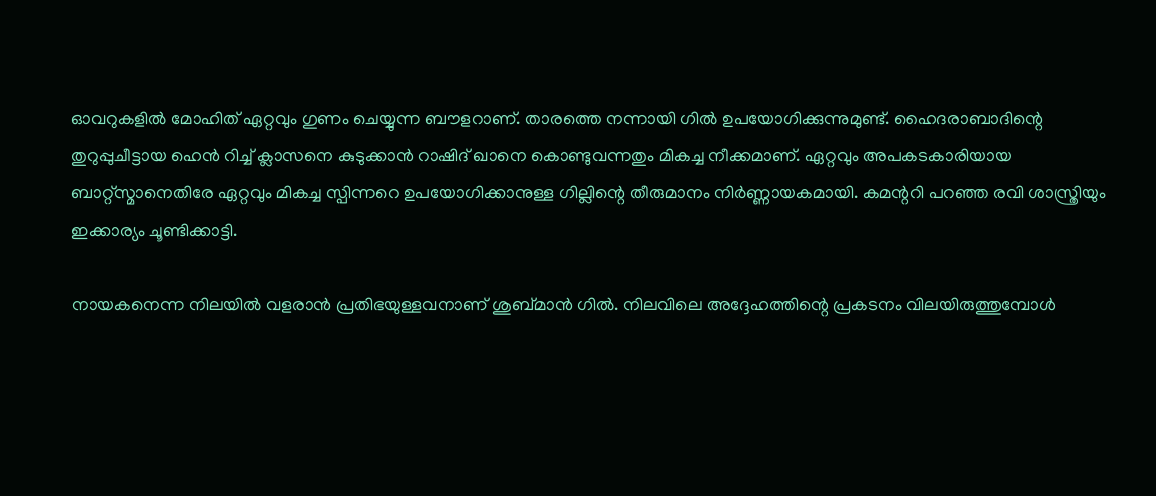ഓവറുകളില്‍ മോഹിത് ഏറ്റവും ഗുണം ചെയ്യുന്ന ബൗളറാണ്. താരത്തെ നന്നായി ഗില്‍ ഉപയോഗിക്കുന്നുമുണ്ട്. ഹൈദരാബാദിന്റെ തുറുപ്പുചീട്ടായ ഹെന്‍ റിച്ച് ക്ലാസനെ കുടുക്കാന്‍ റാഷിദ് ഖാനെ കൊണ്ടുവന്നതും മികച്ച നീക്കമാണ്. ഏറ്റവും അപകടകാരിയായ ബാറ്റ്‌സ്മാനെതിരേ ഏറ്റവും മികച്ച സ്പിന്നറെ ഉപയോഗിക്കാനുള്ള ഗില്ലിന്റെ തീരുമാനം നിര്‍ണ്ണായകമായി. കമന്ററി പറഞ്ഞ രവി ശാസ്ത്രിയും ഇക്കാര്യം ചൂണ്ടിക്കാട്ടി.

നായകനെന്ന നിലയില്‍ വളരാന്‍ പ്രതിഭയുള്ളവനാണ് ശുബ്മാന്‍ ഗില്‍. നിലവിലെ അദ്ദേഹത്തിന്റെ പ്രകടനം വിലയിരുത്തുമ്പോള്‍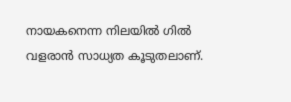നായകനെന്ന നിലയില്‍ ഗില്‍ വളരാന്‍ സാധ്യത കൂടുതലാണ്.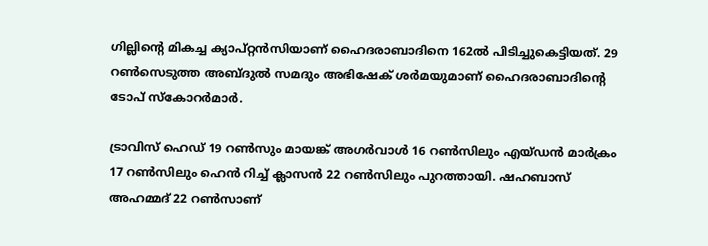ഗില്ലിന്റെ മികച്ച ക്യാപ്റ്റന്‍സിയാണ് ഹൈദരാബാദിനെ 162ല്‍ പിടിച്ചുകെട്ടിയത്. 29 റണ്‍സെടുത്ത അബ്ദുല്‍ സമദും അഭിഷേക് ശര്‍മയുമാണ് ഹൈദരാബാദിന്റെ ടോപ് സ്‌കോറര്‍മാര്‍.

ട്രാവിസ് ഹെഡ് 19 റണ്‍സും മായങ്ക് അഗര്‍വാള്‍ 16 റണ്‍സിലും എയ്ഡന്‍ മാര്‍ക്രം 17 റണ്‍സിലും ഹെന്‍ റിച്ച് ക്ലാസന്‍ 22 റണ്‍സിലും പുറത്തായി. ഷഹബാസ് അഹമ്മദ് 22 റണ്‍സാണ്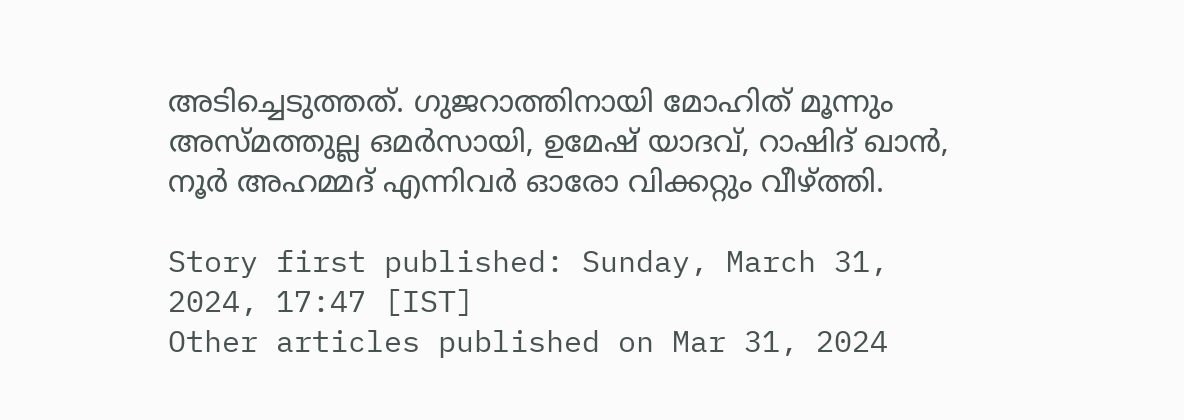അടിച്ചെടുത്തത്. ഗുജറാത്തിനായി മോഹിത് മൂന്നും അസ്മത്തുല്ല ഒമര്‍സായി, ഉമേഷ് യാദവ്, റാഷിദ് ഖാന്‍, നൂര്‍ അഹമ്മദ് എന്നിവര്‍ ഓരോ വിക്കറ്റും വീഴ്ത്തി.

Story first published: Sunday, March 31, 2024, 17:47 [IST]
Other articles published on Mar 31, 2024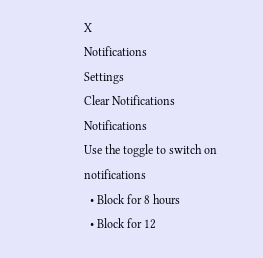X
Notifications
Settings
Clear Notifications
Notifications
Use the toggle to switch on notifications
  • Block for 8 hours
  • Block for 12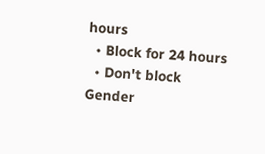hours
  • Block for 24 hours
  • Don't block
Gender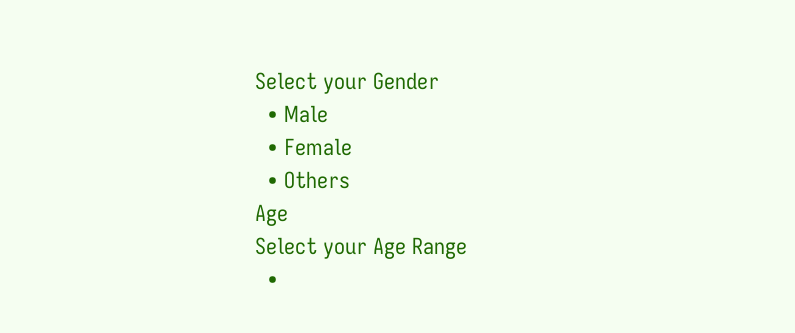Select your Gender
  • Male
  • Female
  • Others
Age
Select your Age Range
  •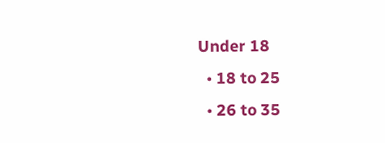Under 18
  • 18 to 25
  • 26 to 35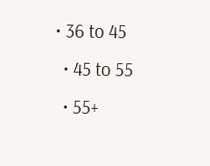• 36 to 45
  • 45 to 55
  • 55+